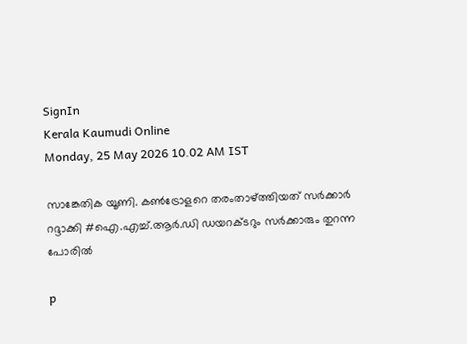SignIn
Kerala Kaumudi Online
Monday, 25 May 2026 10.02 AM IST

സാങ്കേതിക യൂണി. കൺട്രോളറെ തരംതാഴ്ത്തിയത് സർക്കാർ റദ്ദാക്കി #ഐ.എച്ച്.ആർ.ഡി ഡയറക്ടറും സർക്കാരും തുറന്ന പോരിൽ

p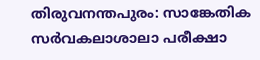തിരുവനന്തപുരം: സാങ്കേതിക സർവകലാശാലാ പരീക്ഷാ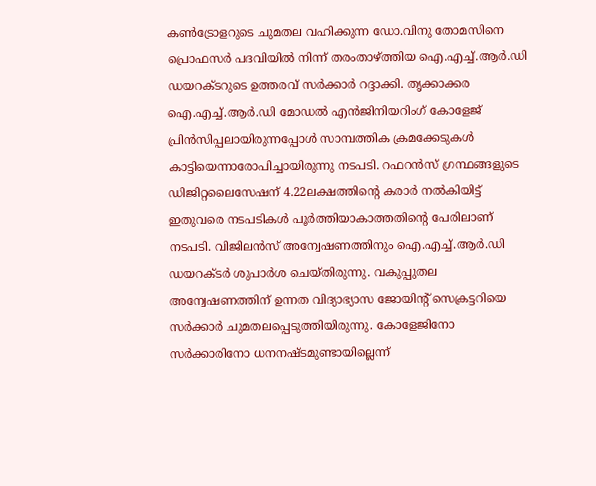കൺട്രോളറുടെ ചുമതല വഹിക്കുന്ന ഡോ.വിനു തോമസിനെ പ്രൊഫസർ പദവിയിൽ നിന്ന് തരംതാഴ്‌ത്തിയ ഐ.എച്ച്.ആർ.ഡി ഡയറക്ടറുടെ ഉത്തരവ് സർക്കാർ റദ്ദാക്കി. തൃക്കാക്കര ഐ.എച്ച്.ആർ.ഡി മോഡൽ എൻജിനിയറിംഗ് കോളേജ് പ്രിൻസിപ്പലായിരുന്നപ്പോൾ സാമ്പത്തിക ക്രമക്കേടുകൾ കാട്ടിയെന്നാരോപിച്ചായിരുന്നു നടപടി. റഫറൻസ് ഗ്രന്ഥങ്ങളുടെ ഡിജിറ്റലൈസേഷന് 4.22ലക്ഷത്തിന്റെ കരാർ നൽകിയിട്ട് ഇതുവരെ നടപടികൾ പൂർത്തിയാകാത്തതിന്റെ പേരിലാണ് നടപടി. വിജിലൻസ് അന്വേഷണത്തിനും ഐ.എച്ച്.ആർ.ഡി ഡയറക്ടർ ശുപാർശ ചെയ്തിരുന്നു. വകുപ്പുതല അന്വേഷണത്തിന് ഉന്നത വിദ്യാഭ്യാസ ജോയിന്റ് സെക്രട്ടറിയെ സർക്കാർ ചുമതലപ്പെടുത്തിയിരുന്നു. കോളേജിനോ സർക്കാരിനോ ധനനഷ്ടമുണ്ടായില്ലെന്ന്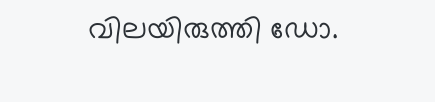വിലയിരുത്തി ഡോ.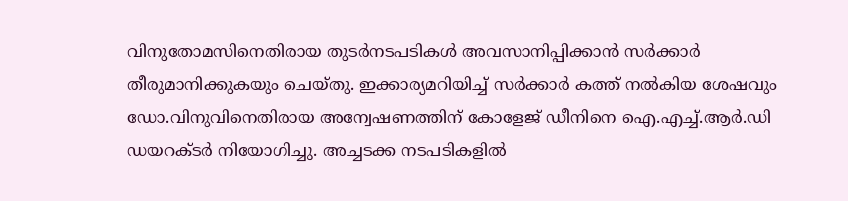വിനുതോമസിനെതിരായ തുടർനടപടികൾ അവസാനിപ്പിക്കാൻ സർക്കാർ തീരുമാനിക്കുകയും ചെയ്തു. ഇക്കാര്യമറിയിച്ച് സർക്കാർ കത്ത് നൽകിയ ശേഷവും ഡോ.വിനുവിനെതിരായ അന്വേഷണത്തിന് കോളേജ് ഡീനിനെ ഐ.എച്ച്.ആർ.ഡി ഡയറക്ടർ നിയോഗിച്ചു. അച്ചടക്ക നടപടികളിൽ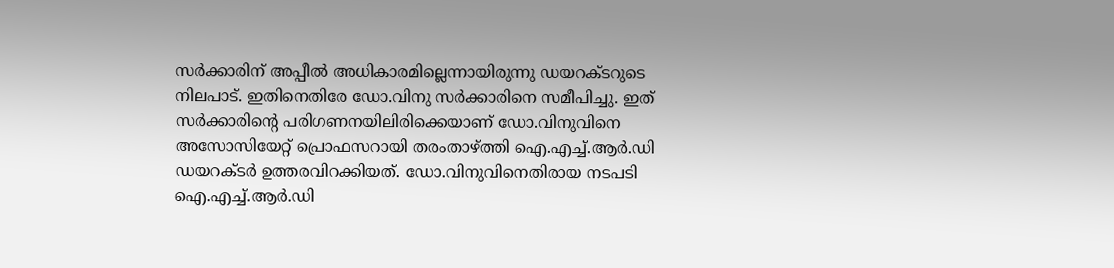സർക്കാരിന് അപ്പീൽ അധികാരമില്ലെന്നായിരുന്നു ഡയറക്ടറുടെ നിലപാട്. ഇതിനെതിരേ ഡോ.വിനു സർക്കാരിനെ സമീപിച്ചു. ഇത് സർക്കാരിന്റെ പരിഗണനയിലിരിക്കെയാണ് ഡോ.വിനുവിനെ അസോസിയേറ്റ് പ്രൊഫസറായി തരംതാഴ്‌ത്തി ഐ.എച്ച്.ആർ.ഡി ഡയറക്ടർ ഉത്തരവിറക്കിയത്. ഡോ.വിനുവിനെതിരായ നടപടി ഐ.എച്ച്.ആർ.ഡി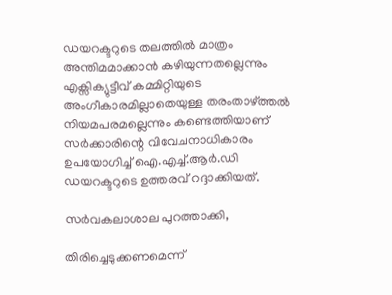ഡയറക്ടറുടെ തലത്തിൽ മാത്രം അന്തിമമാക്കാൻ കഴിയുന്നതല്ലെന്നും എക്സിക്യുട്ടീവ് കമ്മിറ്റിയുടെ അംഗീകാരമില്ലാതെയുള്ള തരംതാഴ്ത്തൽ നിയമപരമല്ലെന്നും കണ്ടെത്തിയാണ് സർക്കാരിന്റെ വിവേചനാധികാരം ഉപയോഗിച്ച് ഐ.എച്ച്.ആർ.ഡി ഡയറക്ടറുടെ ഉത്തരവ് റദ്ദാക്കിയത്.

സർവകലാശാല പുറത്താക്കി,

തിരിച്ചെടുക്കണമെന്ന്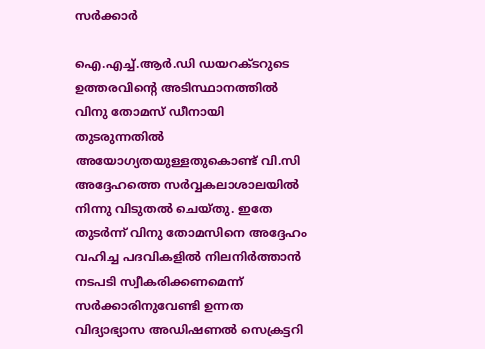സർക്കാർ

ഐ.എച്ച്.ആർ.ഡി ഡയറക്ടറുടെ ഉത്തരവിന്റെ അടിസ്ഥാനത്തിൽ വിനു തോമസ് ഡീനായി തുടരുന്നതിൽ അയോഗ്യതയുള്ളതുകൊണ്ട് വി.സി അദ്ദേഹത്തെ സർവ്വകലാശാലയിൽ നിന്നു വിടുതൽ ചെയ്തു. ഇതേ തുടർന്ന് വിനു തോമസിനെ അദ്ദേഹം വഹിച്ച പദവികളിൽ നിലനിർത്താൻ നടപടി സ്വീകരിക്കണമെന്ന് സർക്കാരിനുവേണ്ടി ഉന്നത വിദ്യാഭ്യാസ അഡിഷണൽ സെക്രട്ടറി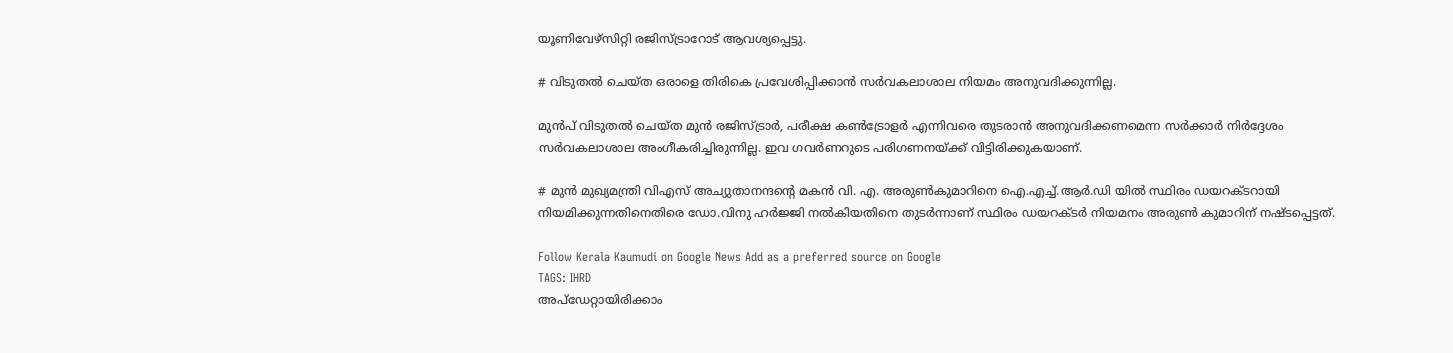യൂണിവേഴ്സിറ്റി രജിസ്ട്രാറോട് ആവശ്യപ്പെട്ടു.

# വിടുതൽ ചെയ്ത ഒരാളെ തിരികെ പ്രവേശിപ്പിക്കാൻ സർവകലാശാല നിയമം അനുവദിക്കുന്നില്ല.

മുൻപ് വിടുതൽ ചെയ്ത മുൻ രജിസ്ട്രാർ, പരീക്ഷ കൺട്രോളർ എന്നിവരെ തുടരാൻ അനുവദിക്കണമെന്ന സർക്കാർ നിർദ്ദേശം സർവകലാശാല അംഗീകരിച്ചിരുന്നില്ല. ഇവ ഗവർണറുടെ പരിഗണനയ്ക്ക് വിട്ടിരിക്കുകയാണ്.

# മുൻ മുഖ്യമന്ത്രി വിഎസ് അച്യുതാനന്ദന്റെ മകൻ വി. എ. അരുൺകുമാറിനെ ഐ.എച്ച്.ആർ.ഡി യിൽ സ്ഥിരം ഡയറക്ടറായി നിയമിക്കുന്നതിനെതിരെ ഡോ.വിനു ഹർജ്ജി നൽകിയതിനെ തുടർന്നാണ് സ്ഥിരം ഡയറക്ടർ നിയമനം അരുൺ കുമാറിന് നഷ്ടപ്പെട്ടത്.

Follow Kerala Kaumudi on Google News Add as a preferred source on Google
TAGS: IHRD
അപ്ഡേറ്റായിരിക്കാം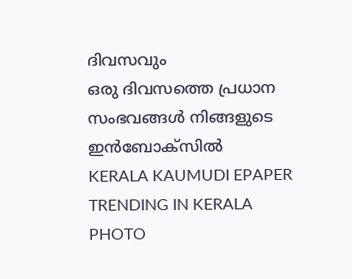ദിവസവും
ഒരു ദിവസത്തെ പ്രധാന സംഭവങ്ങൾ നിങ്ങളുടെ ഇൻബോക്സിൽ
KERALA KAUMUDI EPAPER
TRENDING IN KERALA
PHOTO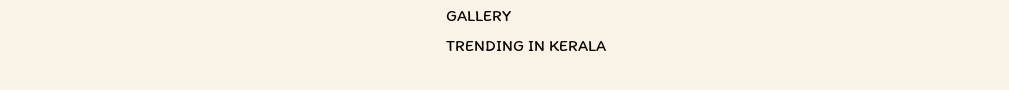GALLERY
TRENDING IN KERALA